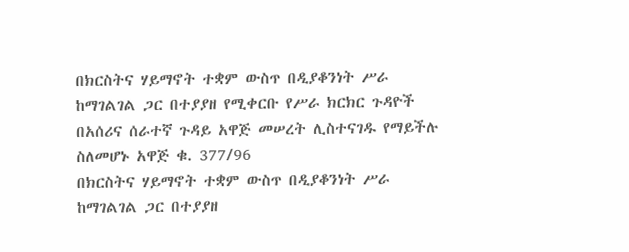በክርስትና ሃይማኖት ተቋም ውስጥ በዲያቆንነት ሥራ ከማገልገል ጋር በተያያዘ የሚቀርቡ የሥራ ክርክር ጉዳዮች በአሰሪና ሰራተኛ ጉዳይ አዋጅ መሠረት ሊስተናገዱ የማይችሉ ስለመሆኑ አዋጅ ቁ. 377/96
በክርስትና ሃይማኖት ተቋም ውስጥ በዲያቆንነት ሥራ ከማገልገል ጋር በተያያዘ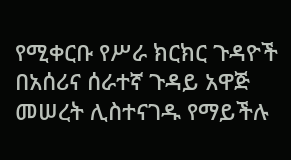የሚቀርቡ የሥራ ክርክር ጉዳዮች በአሰሪና ሰራተኛ ጉዳይ አዋጅ መሠረት ሊስተናገዱ የማይችሉ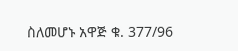ስለመሆኑ አዋጅ ቁ. 377/96